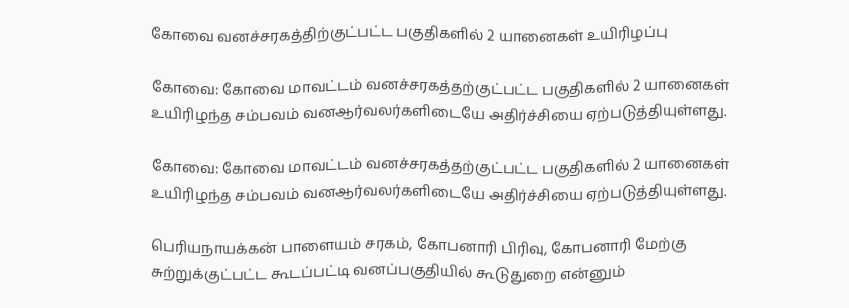கோவை வனச்சரகத்திற்குட்பட்ட பகுதிகளில் 2 யானைகள் உயிரிழப்பு

கோவை: கோவை மாவட்டம் வனச்சரகத்தற்குட்பட்ட பகுதிகளில் 2 யானைகள் உயிரிழந்த சம்பவம் வனஆர்வலர்களிடையே அதிர்ச்சியை ஏற்படுத்தியுள்ளது.

கோவை: கோவை மாவட்டம் வனச்சரகத்தற்குட்பட்ட பகுதிகளில் 2 யானைகள் உயிரிழந்த சம்பவம் வனஆர்வலர்களிடையே அதிர்ச்சியை ஏற்படுத்தியுள்ளது.

பெரியநாயக்கன் பாளையம் சரகம், கோபனாரி பிரிவு, கோபனாரி மேற்கு சுற்றுக்குட்பட்ட கூடப்பட்டி வனப்பகுதியில் கூடுதுறை என்னும்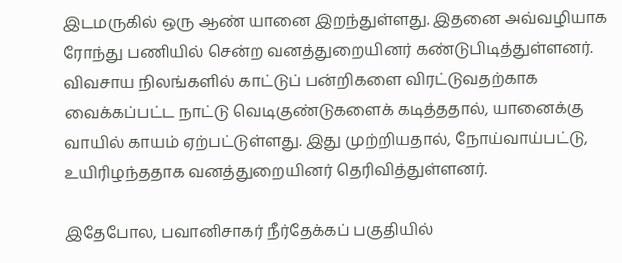இடமருகில் ஒரு ஆண் யானை இறந்துள்ளது. இதனை அவ்வழியாக ரோந்து பணியில் சென்ற வனத்துறையினர் கண்டுபிடித்துள்ளனர். விவசாய நிலங்களில் காட்டுப் பன்றிகளை விரட்டுவதற்காக வைக்கப்பட்ட நாட்டு வெடிகுண்டுகளைக் கடித்ததால், யானைக்கு வாயில் காயம் ஏற்பட்டுள்ளது. இது முற்றியதால், நோய்வாய்பட்டு, உயிரிழந்ததாக வனத்துறையினர் தெரிவித்துள்ளனர்.

இதேபோல, பவானிசாகர் நீர்தேக்கப் பகுதியில்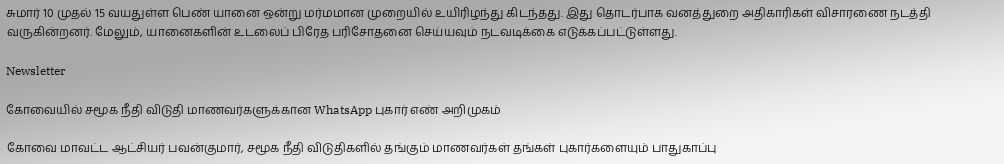சுமார் 10 முதல் 15 வயதுள்ள பெண் யானை ஒன்று மர்மமான முறையில் உயிரிழந்து கிடந்தது. இது தொடர்பாக வனத்துறை அதிகாரிகள் விசாரணை நடத்தி வருகின்றனர். மேலும், யானைகளின் உடலைப் பிரேத பரிசோதனை செய்யவும் நடவடிக்கை எடுக்கப்பட்டுள்ளது.

Newsletter

கோவையில் சமூக நீதி விடுதி மாணவர்களுக்கான WhatsApp புகார் எண் அறிமுகம்

கோவை மாவட்ட ஆட்சியர் பவன்குமார், சமூக நீதி விடுதிகளில் தங்கும் மாணவர்கள் தங்கள் புகார்களையும் பாதுகாப்பு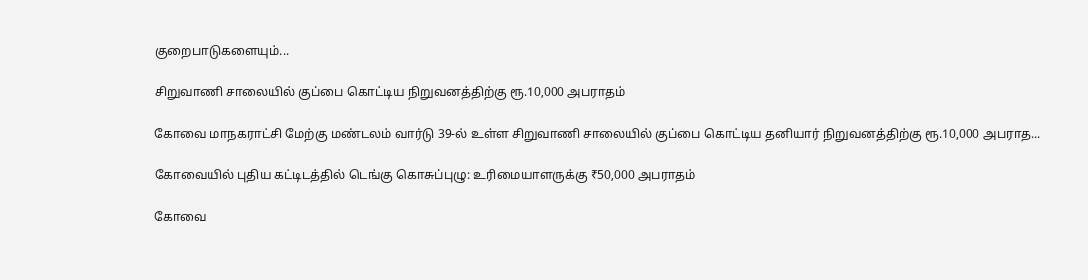குறைபாடுகளையும்...

சிறுவாணி சாலையில் குப்பை கொட்டிய நிறுவனத்திற்கு ரூ.10,000 அபராதம்

கோவை மாநகராட்சி மேற்கு மண்டலம் வார்டு 39-ல் உள்ள சிறுவாணி சாலையில் குப்பை கொட்டிய தனியார் நிறுவனத்திற்கு ரூ.10,000 அபராத...

கோவையில் புதிய கட்டிடத்தில் டெங்கு கொசுப்புழு: உரிமையாளருக்கு ₹50,000 அபராதம்

கோவை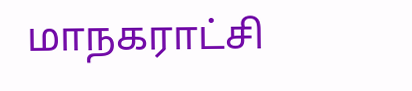மாநகராட்சி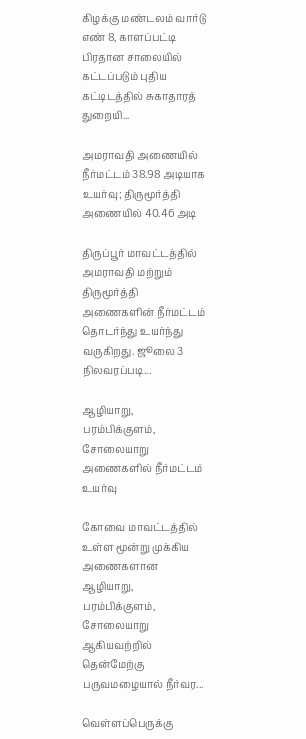கிழக்கு மண்டலம் வார்டு எண் 8, காளப்பட்டி பிரதான சாலையில் கட்டப்படும் புதிய கட்டிடத்தில் சுகாதாரத் துறையி...

அமராவதி அணையில் நீர்மட்டம் 38.98 அடியாக உயர்வு; திருமூர்த்தி அணையில் 40.46 அடி

திருப்பூர் மாவட்டத்தில் அமராவதி மற்றும் திருமூர்த்தி அணைகளின் நீர்மட்டம் தொடர்ந்து உயர்ந்து வருகிறது. ஜூலை 3 நிலவரப்படி...

ஆழியாறு, பரம்பிக்குளம், சோலையாறு அணைகளில் நீர்மட்டம் உயர்வு

கோவை மாவட்டத்தில் உள்ள மூன்று முக்கிய அணைகளான ஆழியாறு, பரம்பிக்குளம், சோலையாறு ஆகியவற்றில் தென்மேற்கு பருவமழையால் நீர்வர...

வெள்ளப்பெருக்கு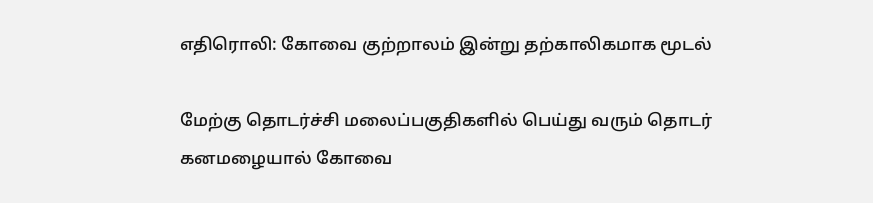எதிரொலி: கோவை குற்றாலம் இன்று தற்காலிகமாக மூடல்

மேற்கு தொடர்ச்சி மலைப்பகுதிகளில் பெய்து வரும் தொடர் கனமழையால் கோவை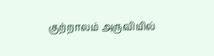குற்றாலம் அருவியில்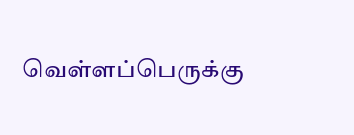வெள்ளப்பெருக்கு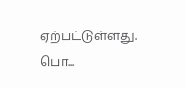ஏற்பட்டுள்ளது. பொ...